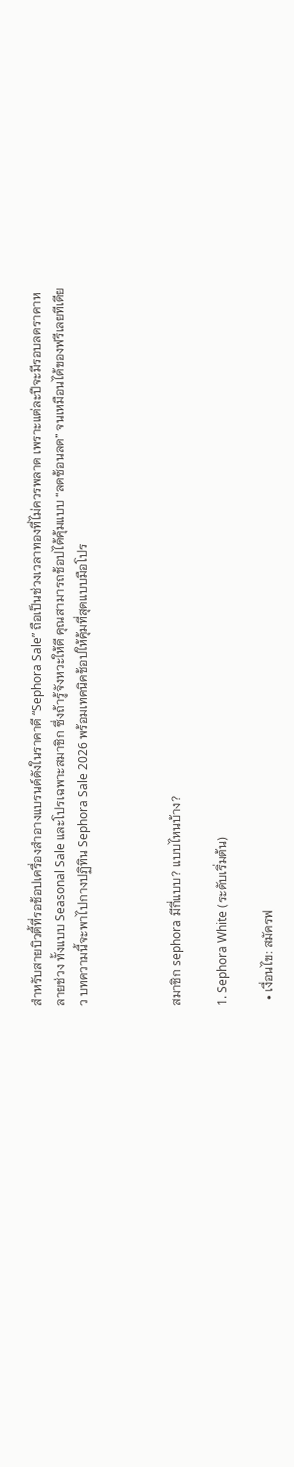สำหรับสายบิวตี้ที่รอช้อปเครื่องสำอางแบรนด์ดังในราคาดี “Sephora Sale” ถือเป็นช่วงเวลาทองที่ไม่ควรพลาด เพราะแต่ละปีจะมีรอบลดราคาหลายช่วง ทั้งแบบ Seasonal Sale และโปรเฉพาะสมาชิก ซึ่งถ้ารู้จังหวะให้ดี คุณสามารถช้อปได้คุ้มแบบ “ลดซ้อนลด” จนเหมือนได้ของฟรีเลยทีเดียว บทความนี้จะพาไปกางปฏิทิน Sephora Sale 2026 พร้อมเทคนิคช้อปให้คุ้มที่สุดแบบมือโปร



สมาชิก sephora มีกี่แบบ? แบบไหนบ้าง?

1. Sephora White (ระดับเริ่มต้น)

  • เงื่อนไข: สมัครฟ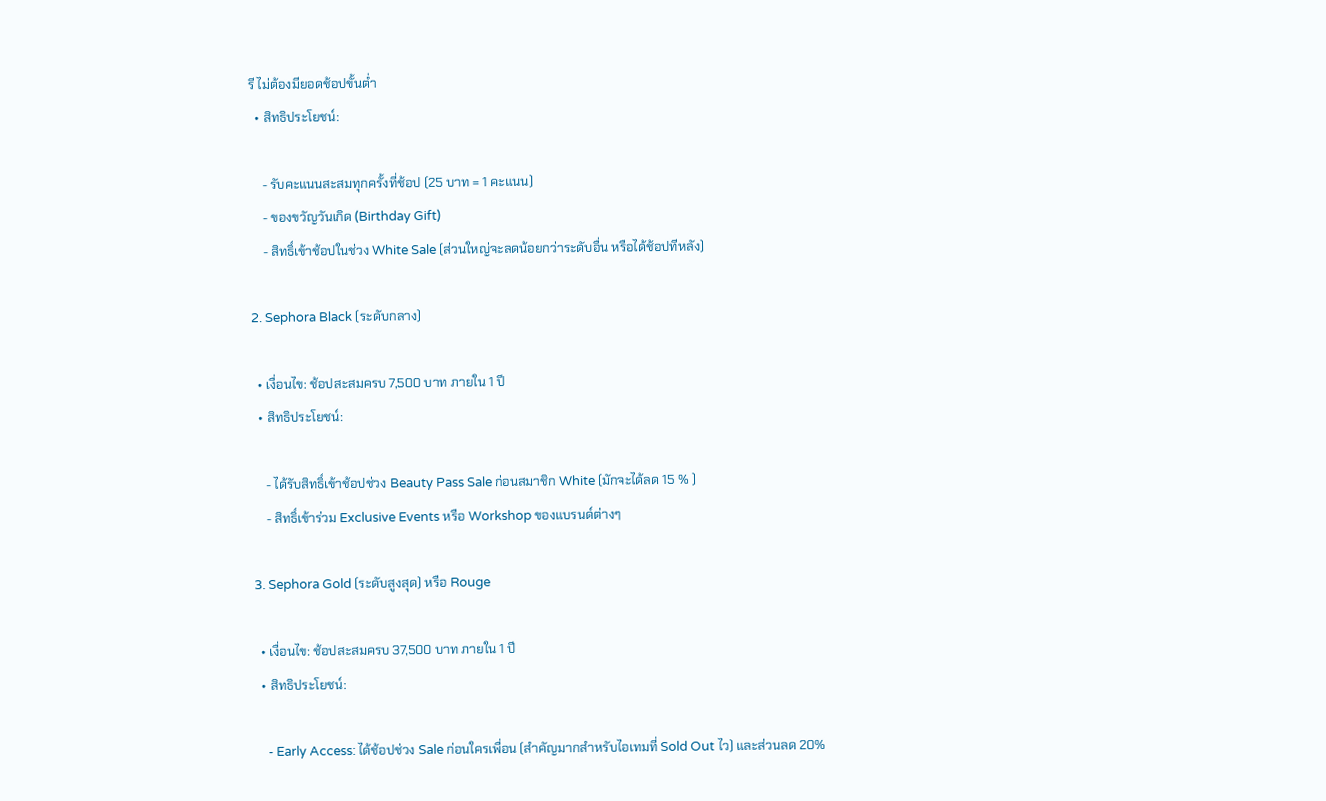รี ไม่ต้องมียอดช้อปขั้นต่ำ
  • สิทธิประโยชน์:

    - รับคะแนนสะสมทุกครั้งที่ช้อป (25 บาท = 1 คะแนน)
    - ของขวัญวันเกิด (Birthday Gift)
    - สิทธิ์เข้าช้อปในช่วง White Sale (ส่วนใหญ่จะลดน้อยกว่าระดับอื่น หรือได้ช้อปทีหลัง)

2. Sephora Black (ระดับกลาง)

  • เงื่อนไข: ช้อปสะสมครบ 7,500 บาท ภายใน 1 ปี
  • สิทธิประโยชน์:

    - ได้รับสิทธิ์เข้าช้อปช่วง Beauty Pass Sale ก่อนสมาชิก White (มักจะได้ลด 15 % )
    - สิทธิ์เข้าร่วม Exclusive Events หรือ Workshop ของแบรนด์ต่างๆ

3. Sephora Gold (ระดับสูงสุด) หรือ Rouge

  • เงื่อนไข: ช้อปสะสมครบ 37,500 บาท ภายใน 1 ปี
  • สิทธิประโยชน์:

    - Early Access: ได้ช้อปช่วง Sale ก่อนใครเพื่อน (สำคัญมากสำหรับไอเทมที่ Sold Out ไว) และส่วนลด 20%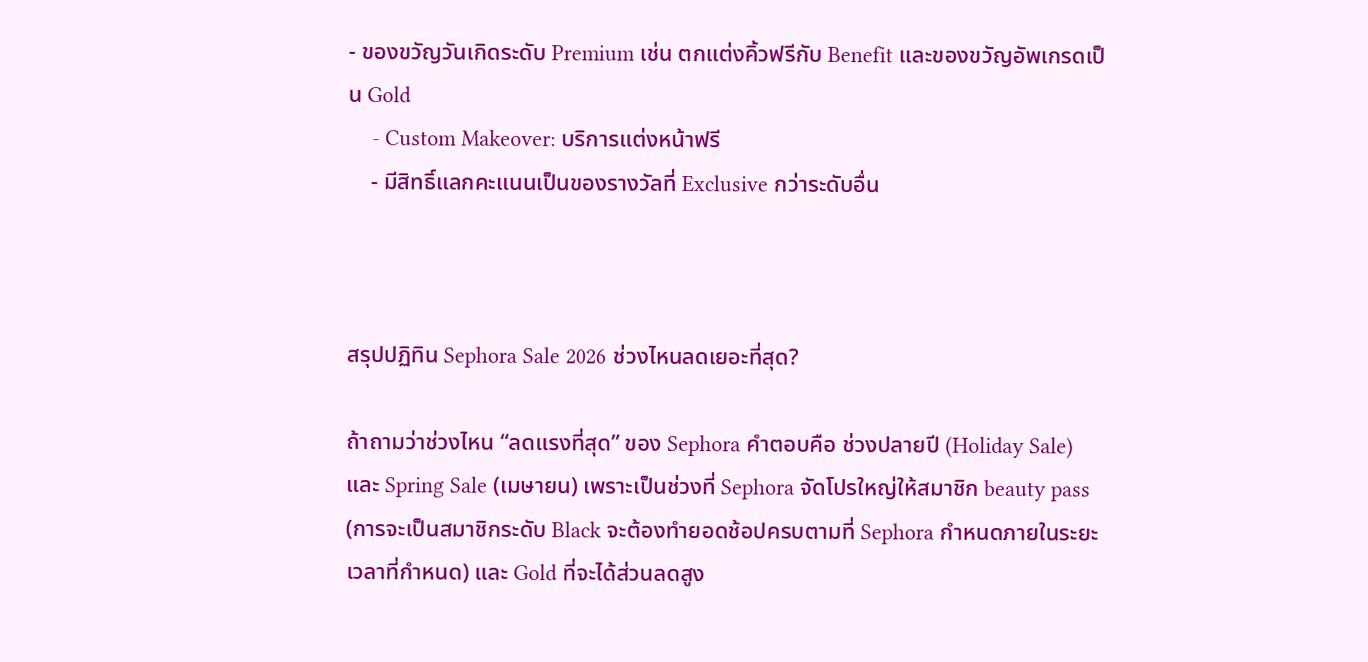- ของขวัญวันเกิดระดับ Premium เช่น ตกแต่งคิ้วฟรีกับ Benefit และของขวัญอัพเกรดเป็น Gold
    - Custom Makeover: บริการแต่งหน้าฟรี
    - มีสิทธิ์แลกคะแนนเป็นของรางวัลที่ Exclusive กว่าระดับอื่น



สรุปปฏิทิน Sephora Sale 2026 ช่วงไหนลดเยอะที่สุด?

ถ้าถามว่าช่วงไหน “ลดแรงที่สุด” ของ Sephora คำตอบคือ ช่วงปลายปี (Holiday Sale) และ Spring Sale (เมษายน) เพราะเป็นช่วงที่ Sephora จัดโปรใหญ่ให้สมาชิก beauty pass (การจะเป็นสมาชิกระดับ Black จะต้องทำยอดช้อปครบตามที่ Sephora กำหนดภายในระยะเวลาที่กำหนด) และ Gold ที่จะได้ส่วนลดสูง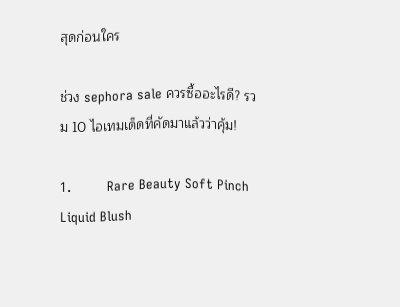สุดก่อนใคร

ช่วง sephora sale ควรซื้ออะไรดี? รวม 10 ไอเทมเด็ดที่คัดมาแล้วว่าคุ้ม!

1.         Rare Beauty Soft Pinch Liquid Blush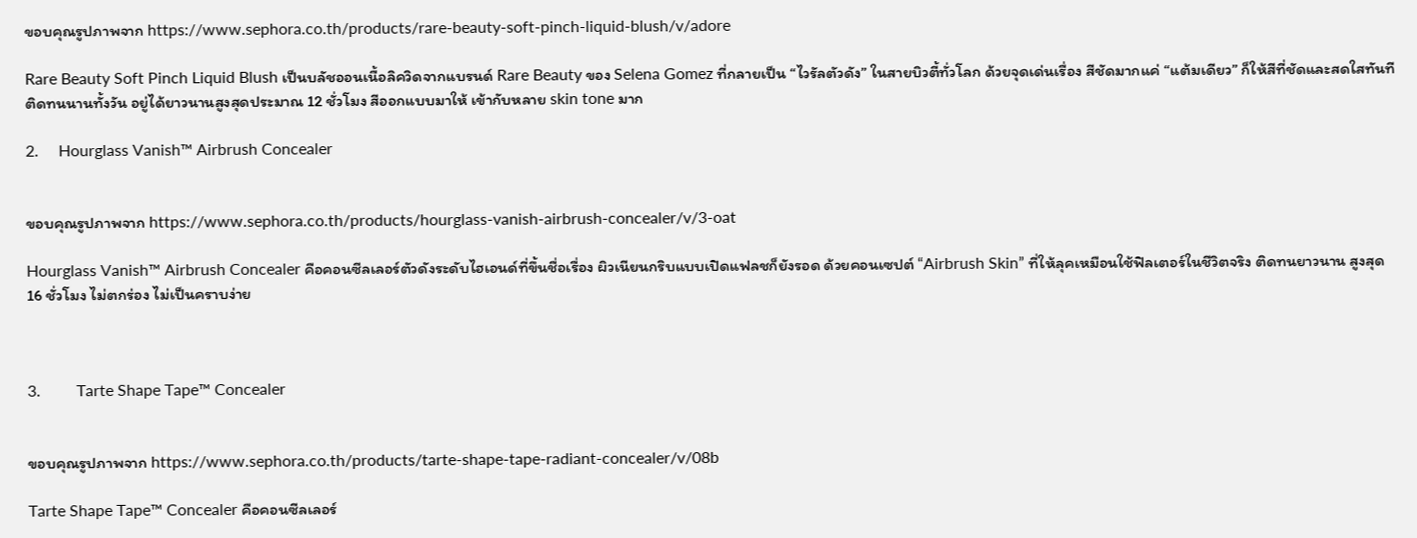ขอบคุณรูปภาพจาก https://www.sephora.co.th/products/rare-beauty-soft-pinch-liquid-blush/v/adore

Rare Beauty Soft Pinch Liquid Blush เป็นบลัชออนเนื้อลิควิดจากแบรนด์ Rare Beauty ของ Selena Gomez ที่กลายเป็น “ไวรัลตัวดัง” ในสายบิวตี้ทั่วโลก ด้วยจุดเด่นเรื่อง สีชัดมากแค่ “แต้มเดียว” ก็ให้สีที่ชัดและสดใสทันที ติดทนนานทั้งวัน อยู่ได้ยาวนานสูงสุดประมาณ 12 ชั่วโมง สีออกแบบมาให้ เข้ากับหลาย skin tone มาก

2.     Hourglass Vanish™ Airbrush Concealer


ขอบคุณรูปภาพจาก https://www.sephora.co.th/products/hourglass-vanish-airbrush-concealer/v/3-oat

Hourglass Vanish™ Airbrush Concealer คือคอนซีลเลอร์ตัวดังระดับไฮเอนด์ที่ขึ้นชื่อเรื่อง ผิวเนียนกริบแบบเปิดแฟลชก็ยังรอด ด้วยคอนเซปต์ “Airbrush Skin” ที่ให้ลุคเหมือนใช้ฟิลเตอร์ในชีวิตจริง ติดทนยาวนาน สูงสุด 16 ชั่วโมง ไม่ตกร่อง ไม่เป็นคราบง่าย



3.         Tarte Shape Tape™ Concealer


ขอบคุณรูปภาพจาก https://www.sephora.co.th/products/tarte-shape-tape-radiant-concealer/v/08b

Tarte Shape Tape™ Concealer คือคอนซีลเลอร์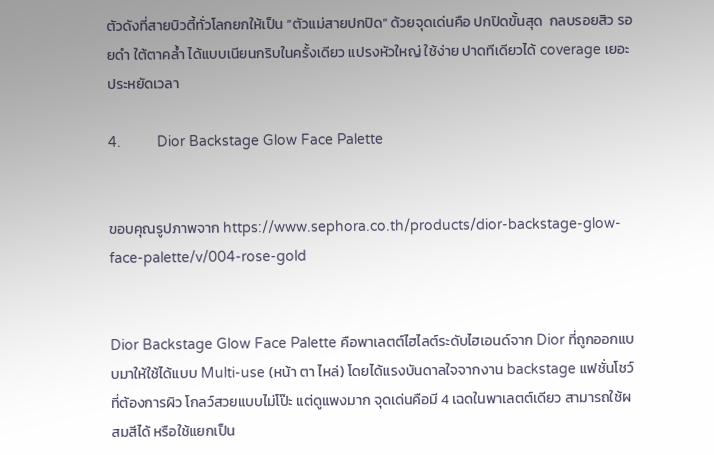ตัวดังที่สายบิวตี้ทั่วโลกยกให้เป็น “ตัวแม่สายปกปิด” ด้วยจุดเด่นคือ ปกปิดขั้นสุด  กลบรอยสิว รอยดำ ใต้ตาคล้ำ ได้แบบเนียนกริบในครั้งเดียว แปรงหัวใหญ่ ใช้ง่าย ปาดทีเดียวได้ coverage เยอะ ประหยัดเวลา

4.         Dior Backstage Glow Face Palette


ขอบคุณรูปภาพจาก https://www.sephora.co.th/products/dior-backstage-glow-face-palette/v/004-rose-gold


Dior Backstage Glow Face Palette คือพาเลตต์ไฮไลต์ระดับไฮเอนด์จาก Dior ที่ถูกออกแบบมาให้ใช้ได้แบบ Multi-use (หน้า ตา ไหล่) โดยได้แรงบันดาลใจจากงาน backstage แฟชั่นโชว์ ที่ต้องการผิว โกลว์สวยแบบไม่โป๊ะ แต่ดูแพงมาก จุดเด่นคือมี 4 เฉดในพาเลตต์เดียว สามารถใช้ผสมสีได้ หรือใช้แยกเป็น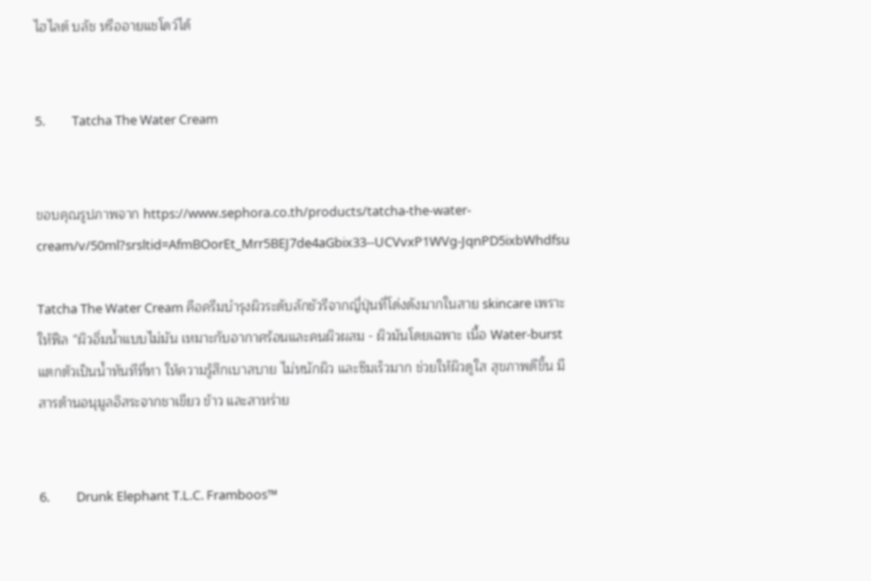ไฮไลต์ บลัช หรืออายแชโดว์ได้


5.         Tatcha The Water Cream


ขอบคุณรูปภาพจาก https://www.sephora.co.th/products/tatcha-the-water-cream/v/50ml?srsltid=AfmBOorEt_Mrr5BEJ7de4aGbix33--UCVvxP1WVg-JqnPD5ixbWhdfsu

Tatcha The Water Cream คือครีมบำรุงผิวระดับลักชัวรีจากญี่ปุ่นที่โด่งดังมากในสาย skincare เพราะให้ฟีล “ผิวอิ่มน้ำแบบไม่มัน เหมาะกับอากาศร้อนและคนผิวผสม - ผิวมันโดยเฉพาะ เนื้อ Water-burst แตกตัวเป็นน้ำทันทีที่ทา ให้ความรู้สึกเบาสบาย ไม่หนักผิว และซึมเร็วมาก ช่วยให้ผิวดูใส สุขภาพดีขึ้น มีสารต้านอนุมูลอิสระจากชาเขียว ข้าว และสาหร่าย


6.         Drunk Elephant T.L.C. Framboos™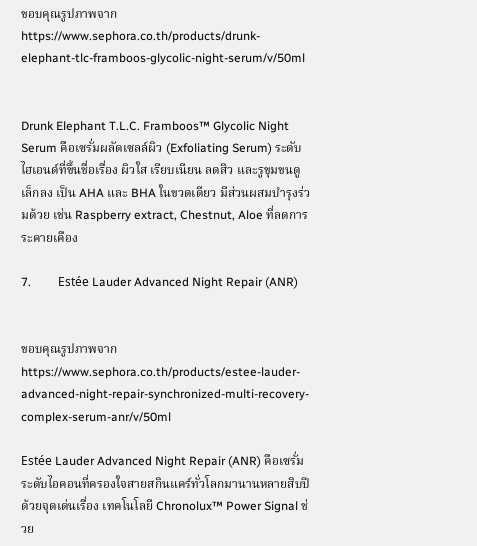ขอบคุณรูปภาพจาก https://www.sephora.co.th/products/drunk-elephant-tlc-framboos-glycolic-night-serum/v/50ml


Drunk Elephant T.L.C. Framboos™ Glycolic Night Serum คือเซรั่มผลัดเซลล์ผิว (Exfoliating Serum) ระดับไฮเอนด์ที่ขึ้นชื่อเรื่อง ผิวใส เรียบเนียน ลดสิว และรูขุมขนดูเล็กลง เป็น AHA และ BHA ในขวดเดียว มีส่วนผสมบำรุงร่วมด้วย เช่น Raspberry extract, Chestnut, Aloe ที่ลดการระคายเคือง

7.         Estée Lauder Advanced Night Repair (ANR)


ขอบคุณรูปภาพจาก https://www.sephora.co.th/products/estee-lauder-advanced-night-repair-synchronized-multi-recovery-complex-serum-anr/v/50ml

Estée Lauder Advanced Night Repair (ANR) คือเซรั่มระดับไอคอนที่ครองใจสายสกินแคร์ทั่วโลกมานานหลายสิบปี ด้วยจุดเด่นเรื่อง เทคโนโลยี Chronolux™ Power Signal ช่วย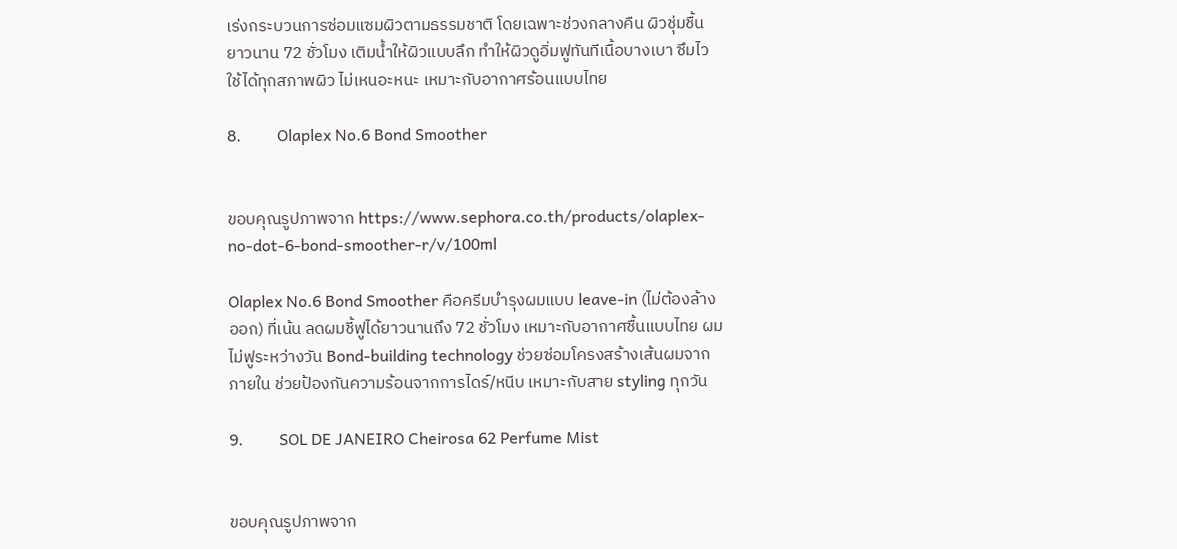เร่งกระบวนการซ่อมแซมผิวตามธรรมชาติ โดยเฉพาะช่วงกลางคืน ผิวชุ่มชื้นยาวนาน 72 ชั่วโมง เติมน้ำให้ผิวแบบลึก ทำให้ผิวดูอิ่มฟูทันทีเนื้อบางเบา ซึมไว ใช้ได้ทุกสภาพผิว ไม่เหนอะหนะ เหมาะกับอากาศร้อนแบบไทย

8.         Olaplex No.6 Bond Smoother


ขอบคุณรูปภาพจาก https://www.sephora.co.th/products/olaplex-no-dot-6-bond-smoother-r/v/100ml

Olaplex No.6 Bond Smoother คือครีมบำรุงผมแบบ leave-in (ไม่ต้องล้างออก) ที่เน้น ลดผมชี้ฟูได้ยาวนานถึง 72 ชั่วโมง เหมาะกับอากาศชื้นแบบไทย ผมไม่ฟูระหว่างวัน Bond-building technology ช่วยซ่อมโครงสร้างเส้นผมจากภายใน ช่วยป้องกันความร้อนจากการไดร์/หนีบ เหมาะกับสาย styling ทุกวัน

9.         SOL DE JANEIRO Cheirosa 62 Perfume Mist


ขอบคุณรูปภาพจาก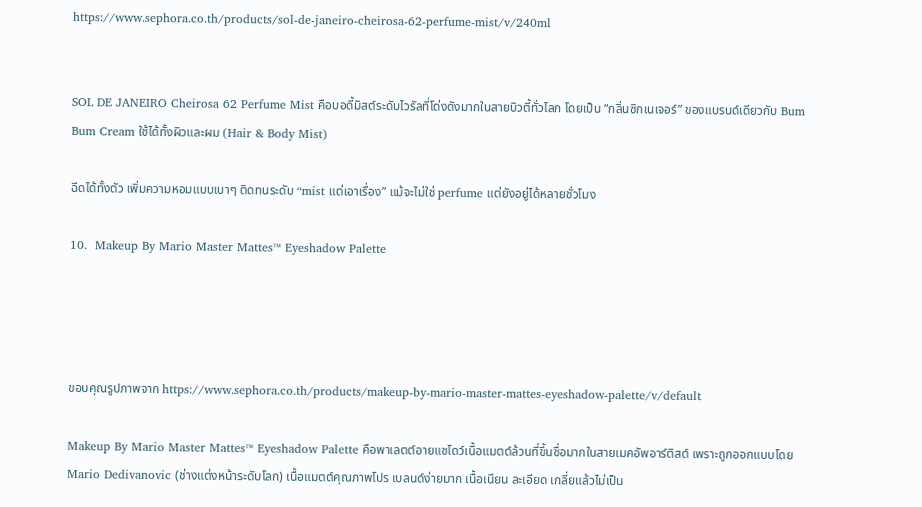https://www.sephora.co.th/products/sol-de-janeiro-cheirosa-62-perfume-mist/v/240ml


SOL DE JANEIRO Cheirosa 62 Perfume Mist คือบอดี้มิสต์ระดับไวรัลที่โด่งดังมากในสายบิวตี้ทั่วโลก โดยเป็น “กลิ่นซิกเนเจอร์” ของแบรนด์เดียวกับ Bum Bum Cream ใช้ได้ทั้งผิวและผม (Hair & Body Mist)

ฉีดได้ทั้งตัว เพิ่มความหอมแบบเบาๆ ติดทนระดับ “mist แต่เอาเรื่อง” แม้จะไม่ใช่ perfume แต่ยังอยู่ได้หลายชั่วโมง

10.  Makeup By Mario Master Mattes™ Eyeshadow Palette




ขอบคุณรูปภาพจาก https://www.sephora.co.th/products/makeup-by-mario-master-mattes-eyeshadow-palette/v/default

Makeup By Mario Master Mattes™ Eyeshadow Palette คือพาเลตต์อายแชโดว์เนื้อแมตต์ล้วนที่ขึ้นชื่อมากในสายเมคอัพอาร์ติสต์ เพราะถูกออกแบบโดย Mario Dedivanovic (ช่างแต่งหน้าระดับโลก) เนื้อแมตต์คุณภาพโปร เบลนด์ง่ายมาก เนื้อเนียน ละเอียด เกลี่ยแล้วไม่เป็น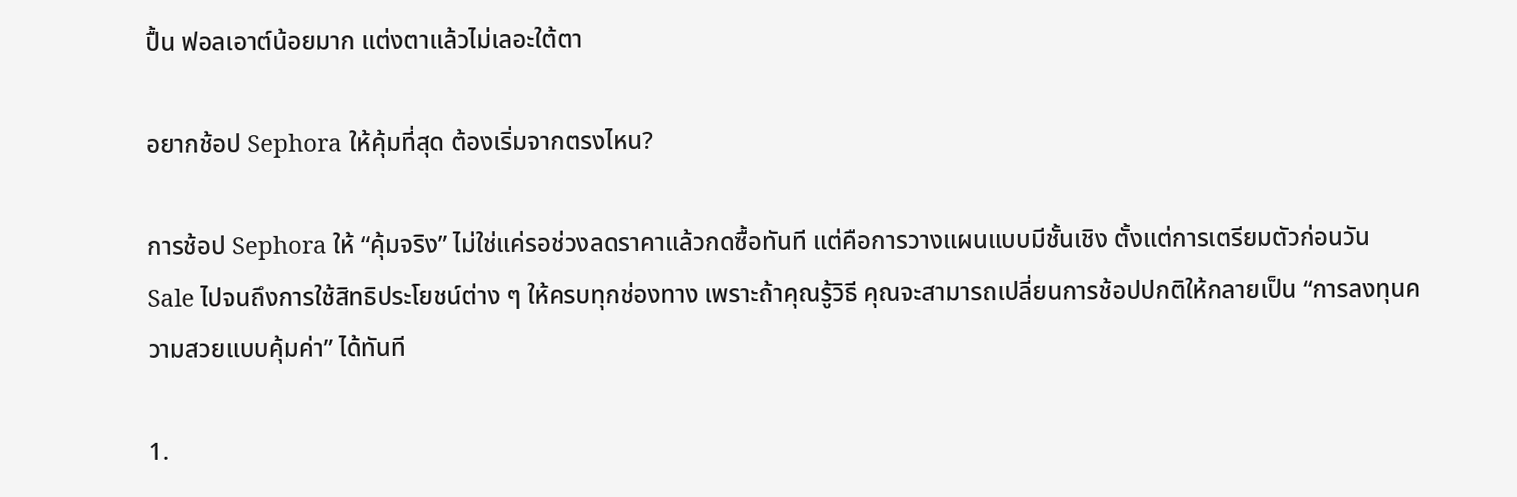ปื้น ฟอลเอาต์น้อยมาก แต่งตาแล้วไม่เลอะใต้ตา

อยากช้อป Sephora ให้คุ้มที่สุด ต้องเริ่มจากตรงไหน?

การช้อป Sephora ให้ “คุ้มจริง” ไม่ใช่แค่รอช่วงลดราคาแล้วกดซื้อทันที แต่คือการวางแผนแบบมีชั้นเชิง ตั้งแต่การเตรียมตัวก่อนวัน Sale ไปจนถึงการใช้สิทธิประโยชน์ต่าง ๆ ให้ครบทุกช่องทาง เพราะถ้าคุณรู้วิธี คุณจะสามารถเปลี่ยนการช้อปปกติให้กลายเป็น “การลงทุนความสวยแบบคุ้มค่า” ได้ทันที

1.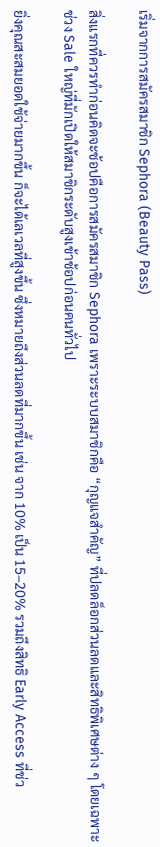เริ่มจากการสมัครสมาชิก Sephora (Beauty Pass)

สิ่งแรกที่ควรทำก่อนคิดจะช้อปคือการสมัครสมาชิก Sephora เพราะระบบสมาชิกคือ “กุญแจสำคัญ” ที่ปลดล็อกส่วนลดและสิทธิพิเศษต่าง ๆ โดยเฉพาะช่วง Sale ใหญ่ที่มักเปิดให้สมาชิกระดับสูงเข้าช้อปก่อนคนทั่วไป

ยิ่งคุณสะสมยอดใช้จ่ายมากขึ้น ก็จะได้เลเวลที่สูงขึ้น ซึ่งหมายถึงส่วนลดที่มากขึ้น เช่น จาก 10% เป็น 15–20% รวมถึงสิทธิ Early Access ที่ช่ว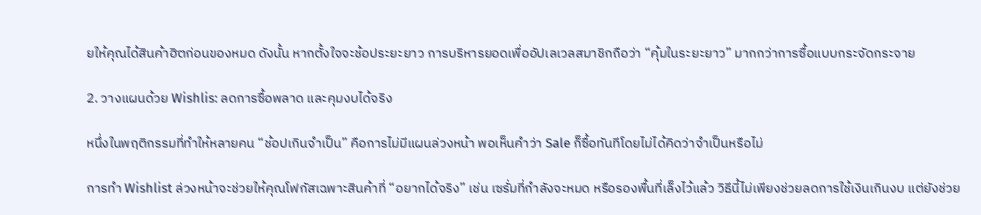ยให้คุณได้สินค้าฮิตก่อนของหมด ดังนั้น หากตั้งใจจะช้อประยะยาว การบริหารยอดเพื่ออัปเลเวลสมาชิกถือว่า “คุ้มในระยะยาว” มากกว่าการซื้อแบบกระจัดกระจาย

2. วางแผนด้วย Wishlis: ลดการซื้อพลาด และคุมงบได้จริง

หนึ่งในพฤติกรรมที่ทำให้หลายคน “ช้อปเกินจำเป็น” คือการไม่มีแผนล่วงหน้า พอเห็นคำว่า Sale ก็ซื้อทันทีโดยไม่ได้คิดว่าจำเป็นหรือไม่

การทำ Wishlist ล่วงหน้าจะช่วยให้คุณโฟกัสเฉพาะสินค้าที่ “อยากได้จริง” เช่น เซรั่มที่กำลังจะหมด หรือรองพื้นที่เล็งไว้แล้ว วิธีนี้ไม่เพียงช่วยลดการใช้เงินเกินงบ แต่ยังช่วย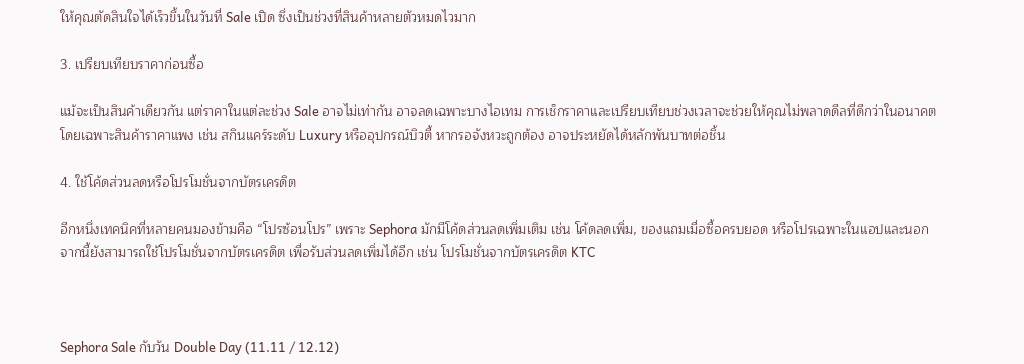ให้คุณตัดสินใจได้เร็วขึ้นในวันที่ Sale เปิด ซึ่งเป็นช่วงที่สินค้าหลายตัวหมดไวมาก

3. เปรียบเทียบราคาก่อนซื้อ

แม้จะเป็นสินค้าเดียวกัน แต่ราคาในแต่ละช่วง Sale อาจไม่เท่ากัน อาจลดเฉพาะบางไอเทม การเช็กราคาและเปรียบเทียบช่วงเวลาจะช่วยให้คุณไม่พลาดดีลที่ดีกว่าในอนาคต โดยเฉพาะสินค้าราคาแพง เช่น สกินแคร์ระดับ Luxury หรืออุปกรณ์บิวตี้ หากรอจังหวะถูกต้อง อาจประหยัดได้หลักพันบาทต่อชิ้น

4. ใช้โค้ดส่วนลดหรือโปรโมชั่นจากบัตรเครดิต

อีกหนึ่งเทคนิคที่หลายคนมองข้ามคือ “โปรซ้อนโปร” เพราะ Sephora มักมีโค้ดส่วนลดเพิ่มเติม เช่น โค้ดลดเพิ่ม, ของแถมเมื่อซื้อครบยอด หรือโปรเฉพาะในแอปและนอกจากนี้ยังสามารถใช้โปรโมชั่นจากบัตรเครดิต เพื่อรับส่วนลดเพิ่มได้อีก เช่น โปรโมชั่นจากบัตรเครดิต KTC



Sephora Sale กับวัน Double Day (11.11 / 12.12)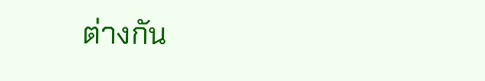ต่างกัน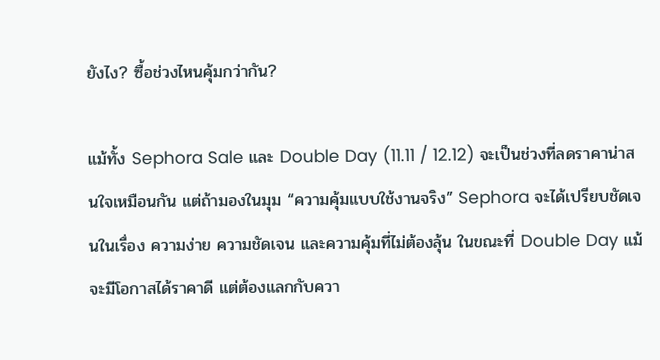ยังไง? ซื้อช่วงไหนคุ้มกว่ากัน?

แม้ทั้ง Sephora Sale และ Double Day (11.11 / 12.12) จะเป็นช่วงที่ลดราคาน่าสนใจเหมือนกัน แต่ถ้ามองในมุม “ความคุ้มแบบใช้งานจริง” Sephora จะได้เปรียบชัดเจนในเรื่อง ความง่าย ความชัดเจน และความคุ้มที่ไม่ต้องลุ้น ในขณะที่ Double Day แม้จะมีโอกาสได้ราคาดี แต่ต้องแลกกับควา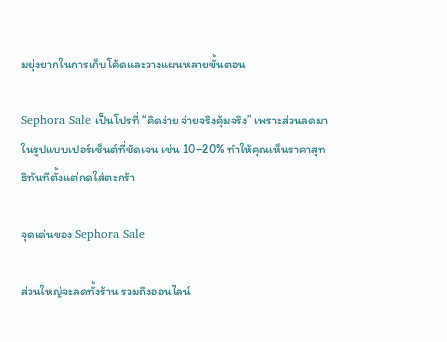มยุ่งยากในการเก็บโค้ดและวางแผนหลายขั้นตอน

Sephora Sale เป็นโปรที่ “คิดง่าย จ่ายจริงคุ้มจริง” เพราะส่วนลดมาในรูปแบบเปอร์เซ็นต์ที่ชัดเจน เช่น 10–20% ทำให้คุณเห็นราคาสุทธิทันทีตั้งแต่กดใส่ตะกร้า

จุดเด่นของ Sephora Sale

ส่วนใหญ่จะลดทั้งร้าน รวมถึงออนไลน์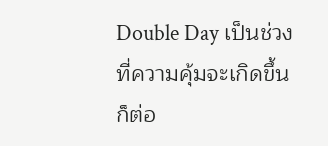Double Day เป็นช่วงที่ความคุ้มจะเกิดขึ้นก็ต่อ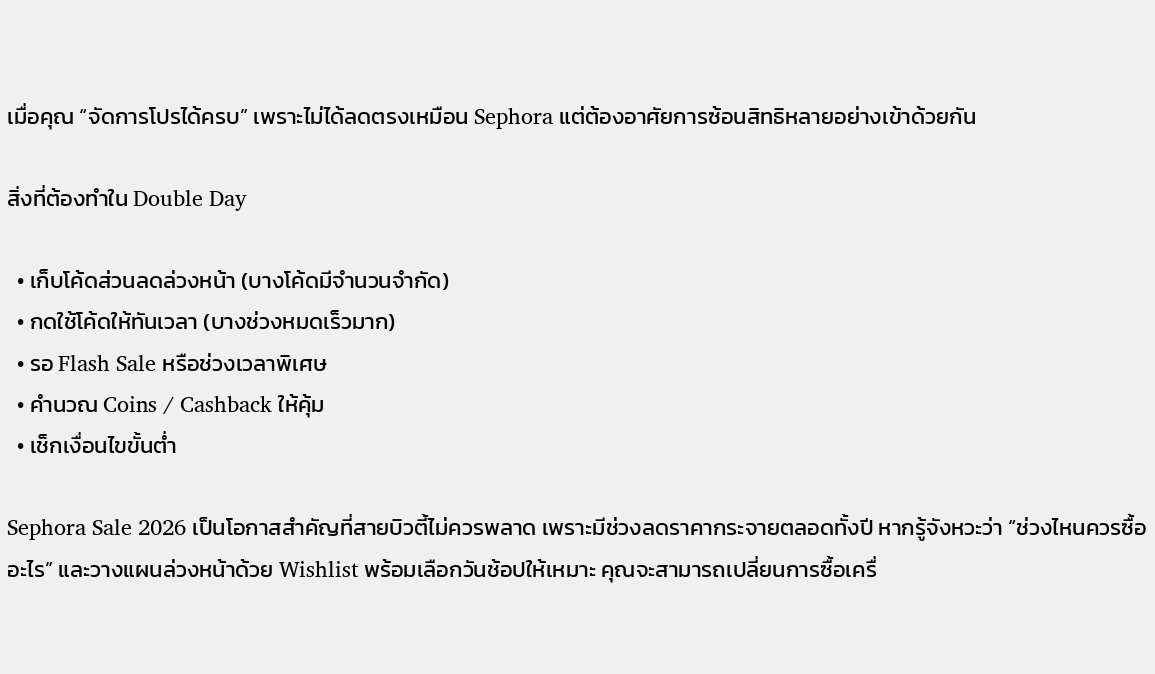เมื่อคุณ “จัดการโปรได้ครบ” เพราะไม่ได้ลดตรงเหมือน Sephora แต่ต้องอาศัยการซ้อนสิทธิหลายอย่างเข้าด้วยกัน

สิ่งที่ต้องทำใน Double Day

  • เก็บโค้ดส่วนลดล่วงหน้า (บางโค้ดมีจำนวนจำกัด)
  • กดใช้โค้ดให้ทันเวลา (บางช่วงหมดเร็วมาก)
  • รอ Flash Sale หรือช่วงเวลาพิเศษ
  • คำนวณ Coins / Cashback ให้คุ้ม
  • เช็กเงื่อนไขขั้นต่ำ

Sephora Sale 2026 เป็นโอกาสสำคัญที่สายบิวตี้ไม่ควรพลาด เพราะมีช่วงลดราคากระจายตลอดทั้งปี หากรู้จังหวะว่า “ช่วงไหนควรซื้ออะไร” และวางแผนล่วงหน้าด้วย Wishlist พร้อมเลือกวันช้อปให้เหมาะ คุณจะสามารถเปลี่ยนการซื้อเครื่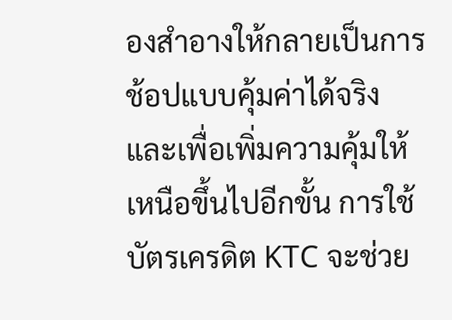องสำอางให้กลายเป็นการช้อปแบบคุ้มค่าได้จริง และเพื่อเพิ่มความคุ้มให้เหนือขึ้นไปอีกขั้น การใช้บัตรเครดิต KTC จะช่วย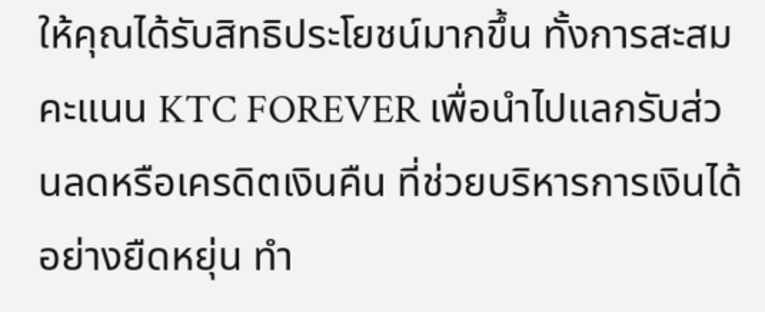ให้คุณได้รับสิทธิประโยชน์มากขึ้น ทั้งการสะสมคะแนน KTC FOREVER เพื่อนำไปแลกรับส่วนลดหรือเครดิตเงินคืน ที่ช่วยบริหารการเงินได้อย่างยืดหยุ่น ทำ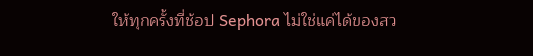ให้ทุกครั้งที่ช้อป Sephora ไม่ใช่แค่ได้ของสว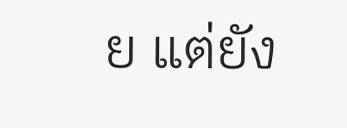ย แต่ยัง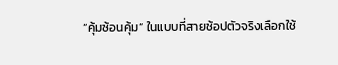“คุ้มซ้อนคุ้ม” ในแบบที่สายช้อปตัวจริงเลือกใช้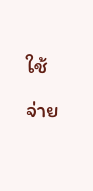ใช้จ่าย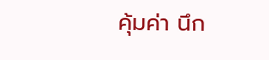คุ้มค่า นึก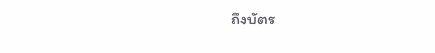ถึงบัตร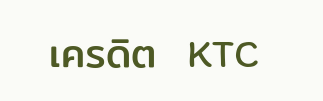เครดิต  KTC